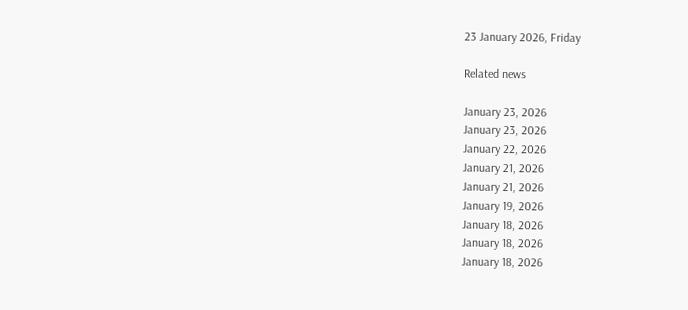23 January 2026, Friday

Related news

January 23, 2026
January 23, 2026
January 22, 2026
January 21, 2026
January 21, 2026
January 19, 2026
January 18, 2026
January 18, 2026
January 18, 2026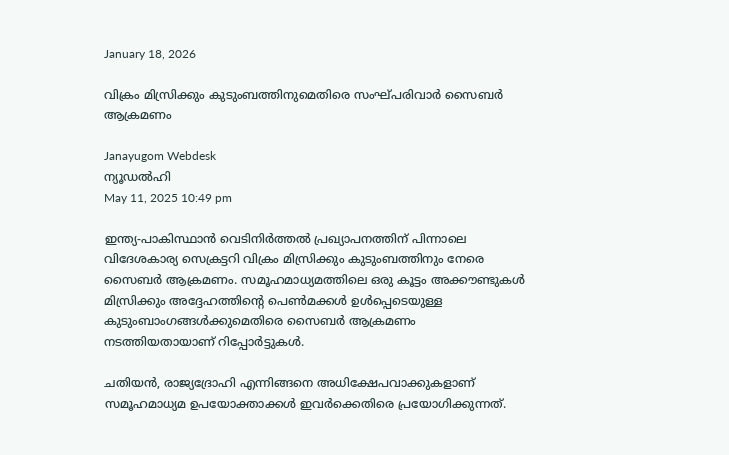January 18, 2026

വിക്രം മിസ്രിക്കും കുടുംബത്തിനുമെതിരെ സംഘ്പരിവാര്‍ സൈബര്‍ ആക്രമണം

Janayugom Webdesk
ന്യൂഡല്‍ഹി
May 11, 2025 10:49 pm

ഇന്ത്യ‑പാകിസ്ഥാന്‍ വെടിനിര്‍ത്തല്‍ പ്രഖ്യാപനത്തിന് പിന്നാലെ വിദേശകാര്യ സെക്രട്ടറി വിക്രം മിസ്രിക്കും കുടുംബത്തിനും നേരെ സൈബര്‍ ആക്രമണം. സമൂഹമാധ്യമത്തിലെ ഒരു കൂട്ടം അക്കൗണ്ടുകള്‍ മിസ്രിക്കും അദ്ദേഹത്തിന്റെ പെണ്‍മക്കള്‍ ഉള്‍പ്പെടെയുള്ള കുടുംബാംഗങ്ങള്‍ക്കുമെതിരെ സൈബര്‍ ആക്രമണം നടത്തിയതായാണ് റിപ്പോര്‍ട്ടുകള്‍.

ചതിയൻ, രാജ്യദ്രോഹി എന്നിങ്ങനെ അധിക്ഷേപവാക്കുകളാണ് സമൂഹമാധ്യമ ഉപയോക്താക്കള്‍ ഇവര്‍ക്കെതിരെ പ്രയോഗിക്കുന്നത്.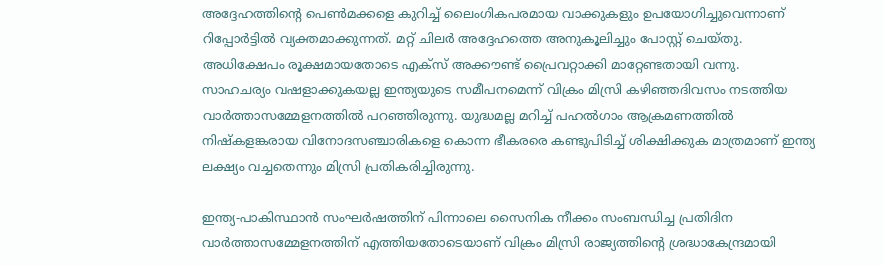അദ്ദേഹത്തിന്റെ പെണ്‍മക്കളെ കുറിച്ച് ലൈംഗികപരമായ വാക്കുകളും ഉപയോഗിച്ചുവെന്നാണ് റിപ്പോര്‍ട്ടില്‍ വ്യക്തമാക്കുന്നത്. മറ്റ് ചിലര്‍ അദ്ദേഹത്തെ അനുകൂലിച്ചും പോസ്റ്റ് ചെയ്തു. അധിക്ഷേപം രൂക്ഷമായതോടെ എക്സ് അക്കൗണ്ട് പ്രൈവറ്റാക്കി മാറ്റേണ്ടതായി വന്നു.
സാഹചര്യം വഷളാക്കുകയല്ല ഇന്ത്യയുടെ സമീപനമെന്ന് വിക്രം മിസ്രി കഴിഞ്ഞദിവസം നടത്തിയ വാര്‍ത്താസമ്മേളനത്തില്‍ പറഞ്ഞിരുന്നു. യുദ്ധമല്ല മറിച്ച് പഹല്‍ഗാം ആക്രമണത്തില്‍ നിഷ്കളങ്കരായ വിനോദസഞ്ചാരികളെ കൊന്ന ഭീകരരെ കണ്ടുപിടിച്ച് ശിക്ഷിക്കുക മാത്രമാണ് ഇന്ത്യ ലക്ഷ്യം വച്ചതെന്നും മിസ്രി പ്രതികരിച്ചിരുന്നു.

ഇന്ത്യ‑പാകിസ്ഥാന്‍ സംഘര്‍ഷത്തിന് പിന്നാലെ സൈനിക നീക്കം സംബന്ധിച്ച പ്രതിദിന വാര്‍ത്താസമ്മേളനത്തിന് എത്തിയതോടെയാണ് വിക്രം മിസ്രി രാജ്യത്തിന്റെ ശ്രദ്ധാകേന്ദ്രമായി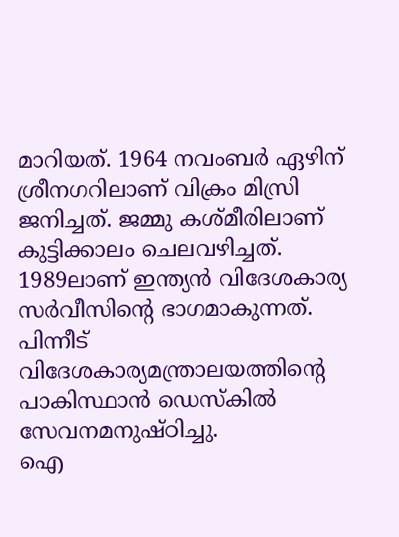മാറിയത്. 1964 നവംബര്‍ ഏഴിന് ശ്രീനഗറിലാണ് വിക്രം മിസ്രി ജനിച്ചത്. ജമ്മു കശ്മീരിലാണ് കുട്ടിക്കാലം ചെലവഴിച്ചത്. 1989ലാണ് ഇന്ത്യന്‍ വിദേശകാര്യ സര്‍വീസിന്റെ ഭാഗമാകുന്നത്. പിന്നീട് വിദേശകാര്യമന്ത്രാലയത്തിന്റെ പാകിസ്ഥാന്‍ ഡെസ്കില്‍ സേവനമനുഷ്ഠിച്ചു.
ഐ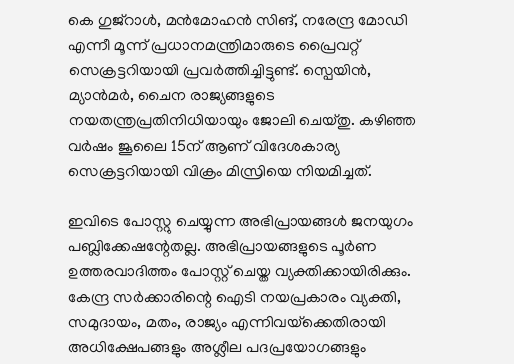കെ ഗുജ്റാള്‍, മന്‍മോഹന്‍ സിങ്, നരേന്ദ്ര മോഡി എന്നീ മൂന്ന് പ്രധാനമന്ത്രിമാരുടെ പ്രൈവറ്റ് സെക്രട്ടറിയായി പ്രവര്‍ത്തിച്ചിട്ടുണ്ട്. സ്പെയിന്‍, മ്യാന്‍മര്‍, ചൈന രാജ്യങ്ങളുടെ നയതന്ത്രപ്രതിനിധിയായും ജോലി ചെയ്തു. കഴിഞ്ഞ വര്‍ഷം ജൂലൈ 15ന് ആണ് വിദേശകാര്യ സെക്രട്ടറിയായി വിക്രം മിസ്രിയെ നിയമിച്ചത്.

ഇവിടെ പോസ്റ്റു ചെയ്യുന്ന അഭിപ്രായങ്ങള്‍ ജനയുഗം പബ്ലിക്കേഷന്റേതല്ല. അഭിപ്രായങ്ങളുടെ പൂര്‍ണ ഉത്തരവാദിത്തം പോസ്റ്റ് ചെയ്ത വ്യക്തിക്കായിരിക്കും. കേന്ദ്ര സര്‍ക്കാരിന്റെ ഐടി നയപ്രകാരം വ്യക്തി, സമുദായം, മതം, രാജ്യം എന്നിവയ്‌ക്കെതിരായി അധിക്ഷേപങ്ങളും അശ്ലീല പദപ്രയോഗങ്ങളും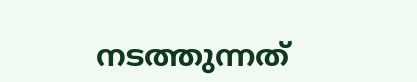നടത്തുന്നത്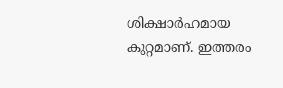ശിക്ഷാര്‍ഹമായ കുറ്റമാണ്. ഇത്തരം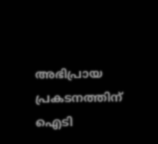അഭിപ്രായ പ്രകടനത്തിന് ഐടി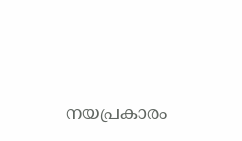നയപ്രകാരം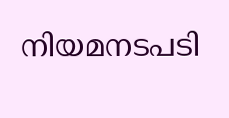നിയമനടപടി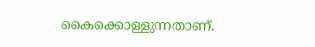കൈക്കൊള്ളുന്നതാണ്.